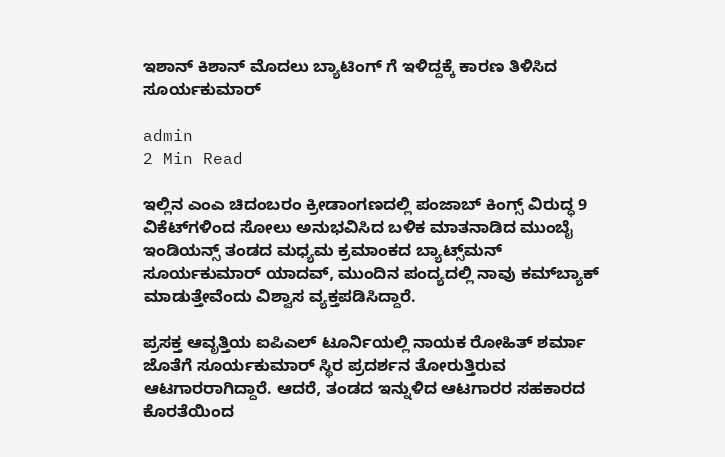ಇಶಾನ್ ಕಿಶಾನ್ ಮೊದಲು ಬ್ಯಾಟಿಂಗ್ ಗೆ ಇಳಿದ್ದಕ್ಕೆ ಕಾರಣ ತಿಳಿಸಿದ ಸೂರ್ಯಕುಮಾರ್

admin
2 Min Read

ಇಲ್ಲಿನ ಎಂಎ ಚಿದಂಬರಂ ಕ್ರೀಡಾಂಗಣದಲ್ಲಿ ಪಂಜಾಬ್‌ ಕಿಂಗ್ಸ್ ವಿರುದ್ಧ 9 ವಿಕೆಟ್‌ಗಳಿಂದ ಸೋಲು ಅನುಭವಿಸಿದ ಬಳಿಕ ಮಾತನಾಡಿದ ಮುಂಬೈ ಇಂಡಿಯನ್ಸ್ ತಂಡದ ಮಧ್ಯಮ ಕ್ರಮಾಂಕದ ಬ್ಯಾಟ್ಸ್‌ಮನ್‌ ಸೂರ್ಯಕುಮಾರ್‌ ಯಾದವ್‌, ಮುಂದಿನ ಪಂದ್ಯದಲ್ಲಿ ನಾವು ಕಮ್‌ಬ್ಯಾಕ್‌ ಮಾಡುತ್ತೇವೆಂದು ವಿಶ್ವಾಸ ವ್ಯಕ್ತಪಡಿಸಿದ್ದಾರೆ.

ಪ್ರಸಕ್ತ ಆವೃತ್ತಿಯ ಐಪಿಎಲ್‌ ಟೂರ್ನಿಯಲ್ಲಿ ನಾಯಕ ರೋಹಿತ್‌ ಶರ್ಮಾ ಜೊತೆಗೆ ಸೂರ್ಯಕುಮಾರ್‌ ಸ್ಥಿರ ಪ್ರದರ್ಶನ ತೋರುತ್ತಿರುವ ಆಟಗಾರರಾಗಿದ್ದಾರೆ. ಆದರೆ, ತಂಡದ ಇನ್ನುಳಿದ ಆಟಗಾರರ ಸಹಕಾರದ ಕೊರತೆಯಿಂದ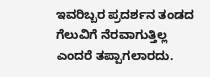ಇವರಿಬ್ಬರ ಪ್ರದರ್ಶನ ತಂಡದ ಗೆಲುವಿಗೆ ನೆರವಾಗುತ್ತಿಲ್ಲ ಎಂದರೆ ತಪ್ಪಾಗಲಾರದು.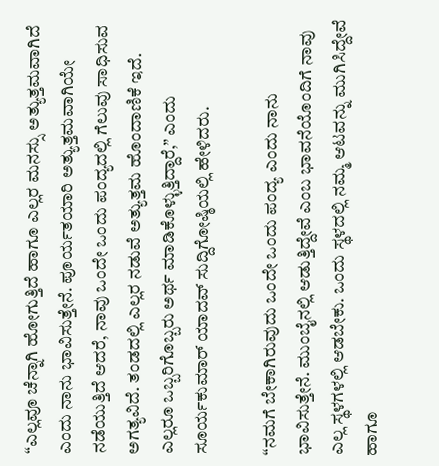“ಎಲ್ಲವೂ ಚೆನ್ನಾಗಿ ಹೋಗುತ್ತಿದೆ ಹಾಗೂ ಎಲ್ಲರ ಮನಸ್ಸು ಅತ್ಯುತ್ತಮವಾಗಿದೆ ಎಂದು ನಾನು ಭಾವಿಸುತ್ತೇನೆ. ಪೂರ್ಯತಯಾರಿ ಅತ್ಯುತ್ತಮವಾಗಿಯೇ ನಡೆಯುತ್ತಿದೆ ಆದರೆ, ನಾವು ಒಂದೇ ಒಂದು ಪಂದ್ಯದಲ್ಲಿ ಗೆಲುವು ಸಾಧಿಸುವ ಅಗತ್ಯವಿದೆ. ತಂಡದಲ್ಲಿ ಎಲ್ಲರ ನಡುವೆ ಅತ್ಯುತ್ತಮ ಹೊಂದಾಣಿಕೆ ಇದೆ. ಎಲ್ಲರೂ ಒಬ್ಬರಿಗೊಬ್ಬರು ಅರ್ಥ ಮಾಡಿಕೊಳ್ಳುತ್ತಿದ್ದಾರೆ,” ಎಂದು ಸೂರ್ಯಕುಮಾರ್ ಯಾದವ್‌ ಸುದ್ದಿಗೋಷ್ಠಿಯಲ್ಲಿ ಹೇಳಿದರು.

“ನಮಗೆ ಬೇಕಾಗಿರುವುದು ಒಂದೇ ಒಂದು ಪಂದ್ಯ ಎಂದು ನಾನು ಭಾವಿಸುತ್ತೇನೆ. ಮುಂಬೈನಲ್ಲಿ ಆಡುತ್ತಿದ್ದೇವೆ ಎಂಬ ಭಾವನೆಯೊಂದಿಗೆ ನಾವು ಎಲ್ಲ ಸ್ಥಳಗಳಲ್ಲಿ ಆಡಬೇಕು. ಒಂದು ಸ್ಥಳದಲ್ಲಿ ನಮ್ಮ ಆಟವನ್ನು ಮುಗಿಸಿದ್ದೇವೆ ಹಾಗೂ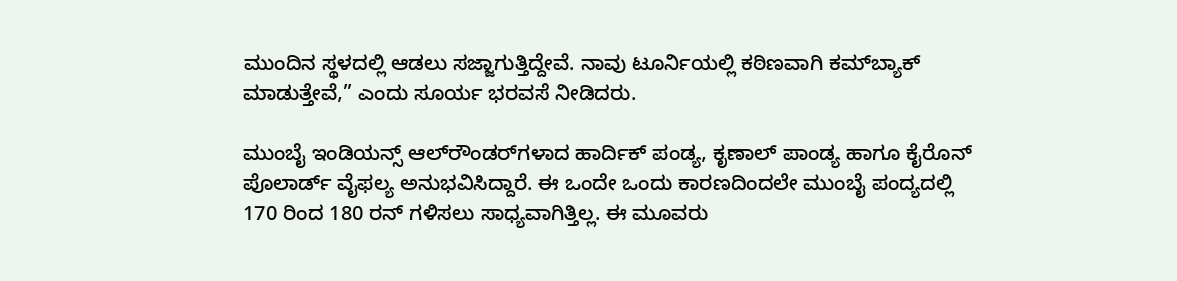ಮುಂದಿನ ಸ್ಥಳದಲ್ಲಿ ಆಡಲು ಸಜ್ಜಾಗುತ್ತಿದ್ದೇವೆ. ನಾವು ಟೂರ್ನಿಯಲ್ಲಿ ಕಠಿಣವಾಗಿ ಕಮ್‌ಬ್ಯಾಕ್‌ ಮಾಡುತ್ತೇವೆ,” ಎಂದು ಸೂರ್ಯ ಭರವಸೆ ನೀಡಿದರು.

ಮುಂಬೈ ಇಂಡಿಯನ್ಸ್ ಆಲ್‌ರೌಂಡರ್‌ಗಳಾದ ಹಾರ್ದಿಕ್‌ ಪಂಡ್ಯ, ಕೃಣಾಲ್‌ ಪಾಂಡ್ಯ ಹಾಗೂ ಕೈರೊನ್‌ ಪೊಲಾರ್ಡ್ ವೈಫಲ್ಯ ಅನುಭವಿಸಿದ್ದಾರೆ. ಈ ಒಂದೇ ಒಂದು ಕಾರಣದಿಂದಲೇ ಮುಂಬೈ ಪಂದ್ಯದಲ್ಲಿ 170 ರಿಂದ 180 ರನ್‌ ಗಳಿಸಲು ಸಾಧ್ಯವಾಗಿತ್ತಿಲ್ಲ. ಈ ಮೂವರು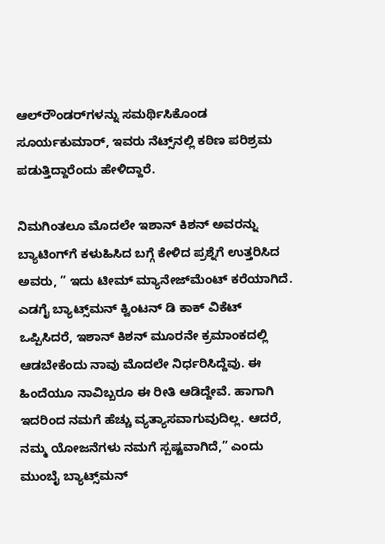ಆಲ್‌ರೌಂಡರ್‌ಗಳನ್ನು ಸಮರ್ಥಿಸಿಕೊಂಡ ಸೂರ್ಯಕುಮಾರ್‌, ಇವರು ನೆಟ್ಸ್‌ನಲ್ಲಿ ಕಠಿಣ ಪರಿಶ್ರಮ ಪಡುತ್ತಿದ್ದಾರೆಂದು ಹೇಳಿದ್ದಾರೆ.

ನಿಮಗಿಂತಲೂ ಮೊದಲೇ ಇಶಾನ್‌ ಕಿಶನ್‌ ಅವರನ್ನು ಬ್ಯಾಟಿಂಗ್‌ಗೆ ಕಳುಹಿಸಿದ ಬಗ್ಗೆ ಕೇಳಿದ ಪ್ರಶ್ನೆಗೆ ಉತ್ತರಿಸಿದ ಅವರು, ” ಇದು ಟೀಮ್‌ ಮ್ಯಾನೇಜ್‌ಮೆಂಟ್‌ ಕರೆಯಾಗಿದೆ. ಎಡಗೈ ಬ್ಯಾಟ್ಸ್‌ಮನ್‌ ಕ್ವಿಂಟನ್‌ ಡಿ ಕಾಕ್‌ ವಿಕೆಟ್‌ ಒಪ್ಪಿಸಿದರೆ, ಇಶಾನ್‌ ಕಿಶನ್‌ ಮೂರನೇ ಕ್ರಮಾಂಕದಲ್ಲಿ ಆಡಬೇಕೆಂದು ನಾವು ಮೊದಲೇ ನಿರ್ಧರಿಸಿದ್ದೆವು. ಈ ಹಿಂದೆಯೂ ನಾವಿಬ್ಬರೂ ಈ ರೀತಿ ಆಡಿದ್ದೇವೆ. ಹಾಗಾಗಿ ಇದರಿಂದ ನಮಗೆ ಹೆಚ್ಚು ವ್ಯತ್ಯಾಸವಾಗುವುದಿಲ್ಲ. ಆದರೆ, ನಮ್ಮ ಯೋಜನೆಗಳು ನಮಗೆ ಸ್ಪಷ್ಟವಾಗಿದೆ,” ಎಂದು ಮುಂಬೈ ಬ್ಯಾಟ್ಸ್‌ಮನ್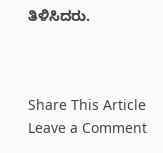ತಿಳಿಸಿದರು.



Share This Article
Leave a Comment